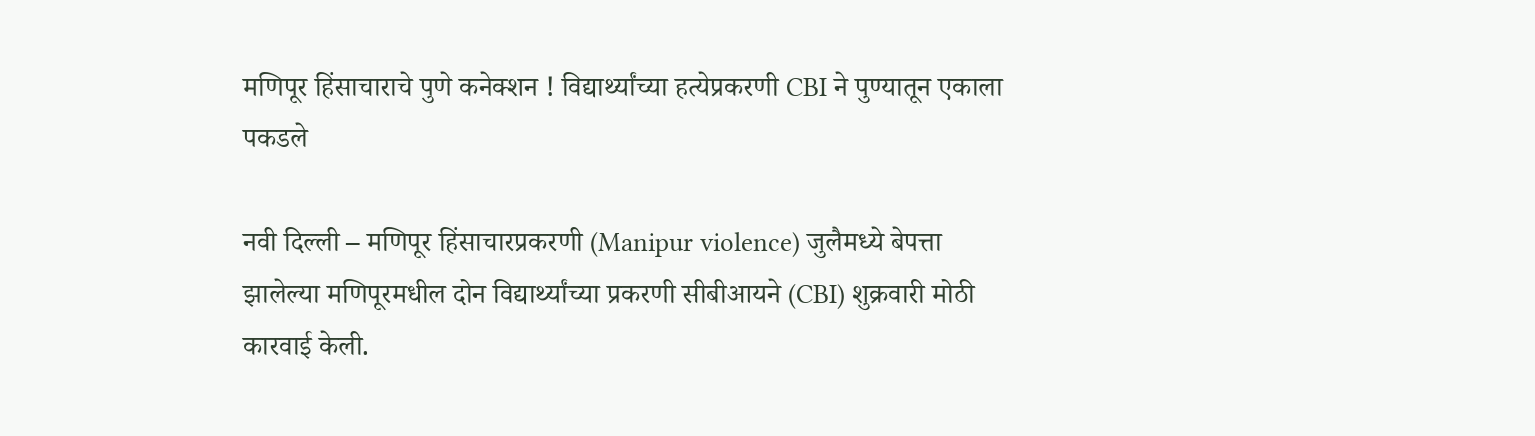मणिपूर हिंसाचाराचे पुणे कनेक्शन ! विद्यार्थ्यांच्या हत्येप्रकरणी CBI ने पुण्यातून एकाला पकडले

नवी दिल्ली – मणिपूर हिंसाचारप्रकरणी (Manipur violence) जुलैमध्ये बेपत्ता झालेल्या मणिपूरमधील दोन विद्यार्थ्यांच्या प्रकरणी सीबीआयने (CBI) शुक्रवारी मोठी कारवाई केली.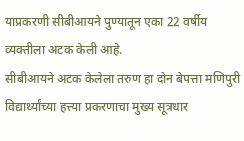याप्रकरणी सीबीआयने पुण्यातून एका 22 वर्षीय व्यक्तीला अटक केली आहे.
सीबीआयने अटक केलेला तरुण हा दोन बेपत्ता मणिपुरी विद्यार्थ्यांच्या हत्त्या प्रकरणाचा मुख्य सूत्रधार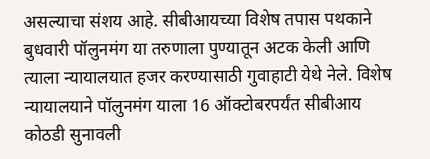असल्याचा संशय आहे. सीबीआयच्या विशेष तपास पथकाने बुधवारी पॉलुनमंग या तरुणाला पुण्यातून अटक केली आणि त्याला न्यायालयात हजर करण्यासाठी गुवाहाटी येथे नेले. विशेष न्यायालयाने पॉलुनमंग याला 16 ऑक्टोबरपर्यंत सीबीआय कोठडी सुनावली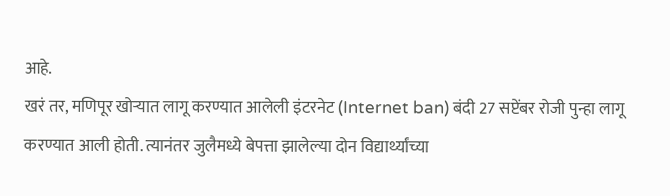आहे.
खरं तर, मणिपूर खोऱ्यात लागू करण्यात आलेली इंटरनेट (Internet ban) बंदी 27 सप्टेंबर रोजी पुन्हा लागू करण्यात आली होती. त्यानंतर जुलैमध्ये बेपत्ता झालेल्या दोन विद्यार्थ्यांच्या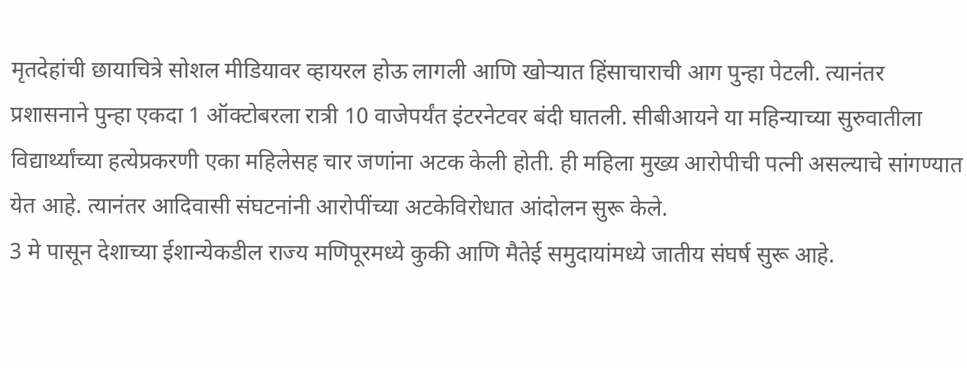मृतदेहांची छायाचित्रे सोशल मीडियावर व्हायरल होऊ लागली आणि खोऱ्यात हिंसाचाराची आग पुन्हा पेटली. त्यानंतर प्रशासनाने पुन्हा एकदा 1 ऑक्टोबरला रात्री 10 वाजेपर्यंत इंटरनेटवर बंदी घातली. सीबीआयने या महिन्याच्या सुरुवातीला विद्यार्थ्यांच्या हत्येप्रकरणी एका महिलेसह चार जणांना अटक केली होती. ही महिला मुख्य आरोपीची पत्नी असल्याचे सांगण्यात येत आहे. त्यानंतर आदिवासी संघटनांनी आरोपींच्या अटकेविरोधात आंदोलन सुरू केले.
3 मे पासून देशाच्या ईशान्येकडील राज्य मणिपूरमध्ये कुकी आणि मैतेई समुदायांमध्ये जातीय संघर्ष सुरू आहे.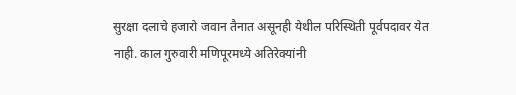सुरक्षा दलाचे हजारो जवान तैनात असूनही येथील परिस्थिती पूर्वपदावर येत नाही. काल गुरुवारी मणिपूरमध्ये अतिरेक्यांनी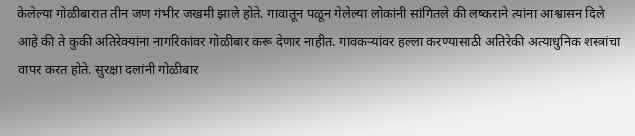केलेल्या गोळीबारात तीन जण गंभीर जखमी झाले होते. गावातून पळून गेलेल्या लोकांनी सांगितले की लष्कराने त्यांना आश्वासन दिले आहे की ते कुकी अतिरेक्यांना नागरिकांवर गोळीबार करू देणार नाहीत. गावकऱ्यांवर हल्ला करण्यासाठी अतिरेकी अत्याधुनिक शस्त्रांचा वापर करत होते. सुरक्षा दलांनी गोळीबार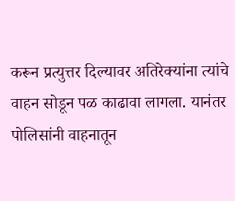करून प्रत्युत्तर दिल्यावर अतिरेक्यांना त्यांचे वाहन सोडून पळ काढावा लागला. यानंतर पोलिसांनी वाहनातून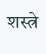शस्त्रे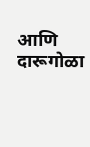आणि दारूगोळा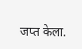जप्त केला.